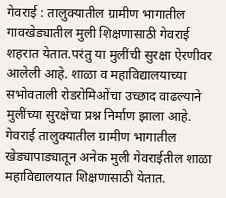गेवराई : तालुक्यातील ग्रामीण भागातील गावखेड्यातील मुली शिक्षणासाठी गेवराई शहरात येतात.परंतु या मुलींची सुरक्षा ऐरणीवर आलेली आहे. शाळा व महाविद्यालयाच्या सभोवताली रोडरोमिओंचा उच्छाद वाढल्याने मुलींच्या सुरक्षेचा प्रश्न निर्माण झाला आहे.
गेवराई तालुक्यातील ग्रामीण भागातील खेड्यापाड्यातून अनेक मुली गेवराईतील शाळा महाविद्यालयात शिक्षणासाठी येतात.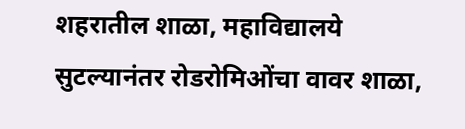शहरातील शाळा, महाविद्यालये सुटल्यानंतर रोडरोमिओंचा वावर शाळा,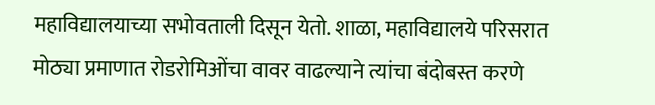महाविद्यालयाच्या सभोवताली दिसून येतो. शाळा, महाविद्यालये परिसरात मोठ्या प्रमाणात रोडरोमिओंचा वावर वाढल्याने त्यांचा बंदोबस्त करणे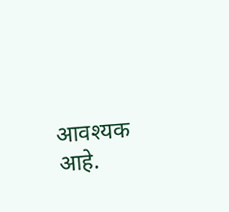आवश्यक आहे.